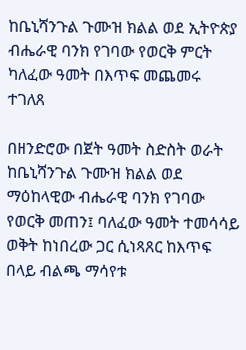ከቤኒሻንጉል ጉሙዝ ክልል ወደ ኢትዮጵያ ብሔራዊ ባንክ የገባው የወርቅ ምርት ካለፈው ዓመት በእጥፍ መጨመሩ ተገለጸ

በዘንድሮው በጀት ዓመት ስድስት ወራት ከቤኒሻንጉል ጉሙዝ ክልል ወደ ማዕከላዊው ብሔራዊ ባንክ የገባው የወርቅ መጠን፤ ባለፈው ዓመት ተመሳሳይ ወቅት ከነበረው ጋር ሲነጻጸር ከእጥፍ በላይ ብልጫ ማሳየቱ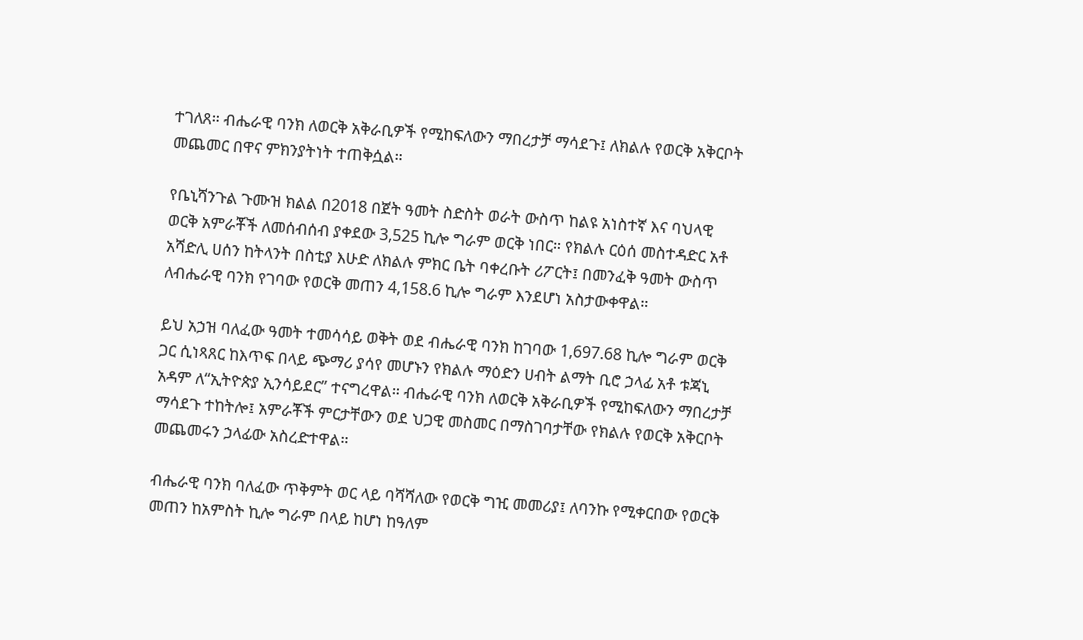ተገለጸ። ብሔራዊ ባንክ ለወርቅ አቅራቢዎች የሚከፍለውን ማበረታቻ ማሳደጉ፤ ለክልሉ የወርቅ አቅርቦት መጨመር በዋና ምክንያትነት ተጠቅሷል።

የቤኒሻንጉል ጉሙዝ ክልል በ2018 በጀት ዓመት ስድስት ወራት ውስጥ ከልዩ አነስተኛ እና ባህላዊ ወርቅ አምራቾች ለመሰብሰብ ያቀደው 3,525 ኪሎ ግራም ወርቅ ነበር። የክልሉ ርዕሰ መስተዳድር አቶ አሻድሊ ሀሰን ከትላንት በስቲያ እሁድ ለክልሉ ምክር ቤት ባቀረቡት ሪፖርት፤ በመንፈቅ ዓመት ውስጥ ለብሔራዊ ባንክ የገባው የወርቅ መጠን 4,158.6 ኪሎ ግራም እንደሆነ አስታውቀዋል።

ይህ አኃዝ ባለፈው ዓመት ተመሳሳይ ወቅት ወደ ብሔራዊ ባንክ ከገባው 1,697.68 ኪሎ ግራም ወርቅ ጋር ሲነጻጸር ከእጥፍ በላይ ጭማሪ ያሳየ መሆኑን የክልሉ ማዕድን ሀብት ልማት ቢሮ ኃላፊ አቶ ቱጃኒ አዳም ለ“ኢትዮጵያ ኢንሳይደር” ተናግረዋል። ብሔራዊ ባንክ ለወርቅ አቅራቢዎች የሚከፍለውን ማበረታቻ ማሳደጉ ተከትሎ፤ አምራቾች ምርታቸውን ወደ ህጋዊ መስመር በማስገባታቸው የክልሉ የወርቅ አቅርቦት መጨመሩን ኃላፊው አስረድተዋል።

ብሔራዊ ባንክ ባለፈው ጥቅምት ወር ላይ ባሻሻለው የወርቅ ግዢ መመሪያ፤ ለባንኩ የሚቀርበው የወርቅ መጠን ከአምስት ኪሎ ግራም በላይ ከሆነ ከዓለም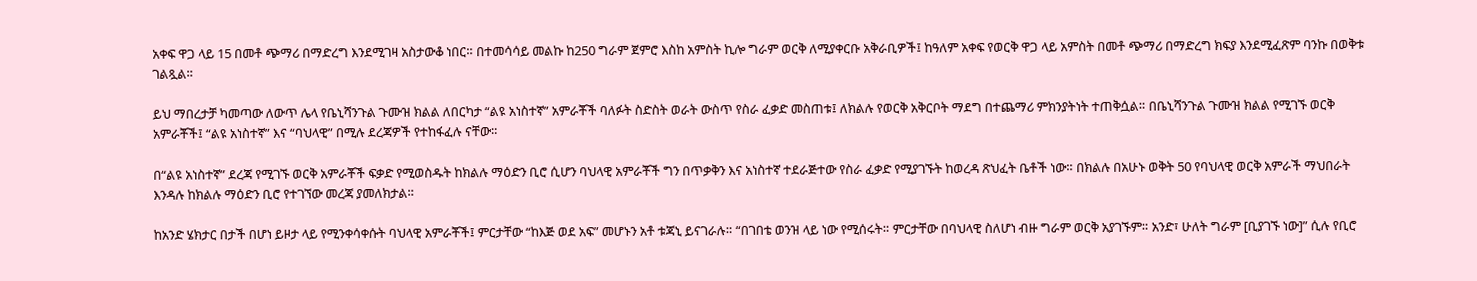አቀፍ ዋጋ ላይ 15 በመቶ ጭማሪ በማድረግ እንደሚገዛ አስታውቆ ነበር። በተመሳሳይ መልኩ ከ250 ግራም ጀምሮ እስከ አምስት ኪሎ ግራም ወርቅ ለሚያቀርቡ አቅራቢዎች፤ ከዓለም አቀፍ የወርቅ ዋጋ ላይ አምስት በመቶ ጭማሪ በማድረግ ክፍያ እንደሚፈጽም ባንኩ በወቅቱ ገልጿል።

ይህ ማበረታቻ ካመጣው ለውጥ ሌላ የቤኒሻንጉል ጉሙዝ ክልል ለበርካታ “ልዩ አነስተኛ” አምራቾች ባለፉት ስድስት ወራት ውስጥ የስራ ፈቃድ መስጠቱ፤ ለክልሉ የወርቅ አቅርቦት ማደግ በተጨማሪ ምክንያትነት ተጠቅሷል። በቤኒሻንጉል ጉሙዝ ክልል የሚገኙ ወርቅ አምራቾች፤ “ልዩ አነስተኛ” እና “ባህላዊ” በሚሉ ደረጃዎች የተከፋፈሉ ናቸው።

በ“ልዩ አነስተኛ” ደረጃ የሚገኙ ወርቅ አምራቾች ፍቃድ የሚወስዱት ከክልሉ ማዕድን ቢሮ ሲሆን ባህላዊ አምራቾች ግን በጥቃቅን እና አነስተኛ ተደራጅተው የስራ ፈቃድ የሚያገኙት ከወረዳ ጽህፈት ቤቶች ነው። በክልሉ በአሁኑ ወቅት 50 የባህላዊ ወርቅ አምራች ማህበራት እንዳሉ ከክልሉ ማዕድን ቢሮ የተገኘው መረጃ ያመለክታል።

ከአንድ ሄክታር በታች በሆነ ይዞታ ላይ የሚንቀሳቀሱት ባህላዊ አምራቾች፤ ምርታቸው “ከእጅ ወደ አፍ” መሆኑን አቶ ቱጃኒ ይናገራሉ። “በገበቴ ወንዝ ላይ ነው የሚሰሩት። ምርታቸው በባህላዊ ስለሆነ ብዙ ግራም ወርቅ አያገኙም። አንድ፣ ሁለት ግራም [ቢያገኙ ነው]” ሲሉ የቢሮ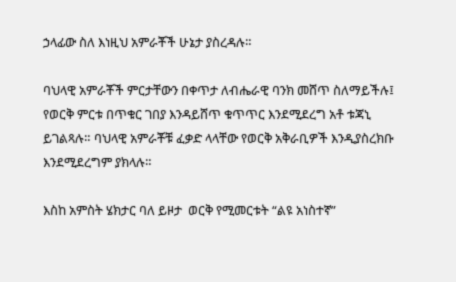ኃላፊው ስለ እነዚህ አምራቾች ሁኔታ ያስረዳሉ።

ባህላዊ አምራቾች ምርታቸውን በቀጥታ ለብሔራዊ ባንክ መሸጥ ስለማይችሉ፤ የወርቅ ምርቱ በጥቁር ገበያ እንዳይሸጥ ቁጥጥር እንደሚደረግ አቶ ቱጃኒ ይገልጻሉ። ባህላዊ አምራቾቹ ፈቃድ ላላቸው የወርቅ አቅራቢዎች እንዲያስረክቡ እንደሚደረግም ያክላሉ።

እስከ አምስት ሄክታር ባለ ይዞታ  ወርቅ የሚመርቱት “ልዩ አነስተኛ”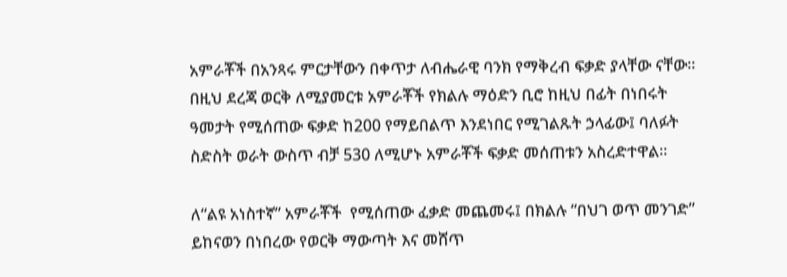አምራቾች በአንጻሩ ምርታቸውን በቀጥታ ለብሔራዊ ባንክ የማቅረብ ፍቃድ ያላቸው ናቸው። በዚህ ደረጃ ወርቅ ለሚያመርቱ አምራቾች የክልሉ ማዕድን ቢሮ ከዚህ በፊት በነበሩት ዓመታት የሚሰጠው ፍቃድ ከ200 የማይበልጥ እንደነበር የሚገልጹት ኃላፊው፤ ባለፉት ስድስት ወራት ውስጥ ብቻ 530 ለሚሆኑ አምራቾች ፍቃድ መሰጠቱን አስረድተዋል።

ለ“ልዩ አነስተኛ” አምራቾች  የሚሰጠው ፈቃድ መጨመሩ፤ በክልሉ “በህገ ወጥ መንገድ” ይከናወን በነበረው የወርቅ ማውጣት እና መሸጥ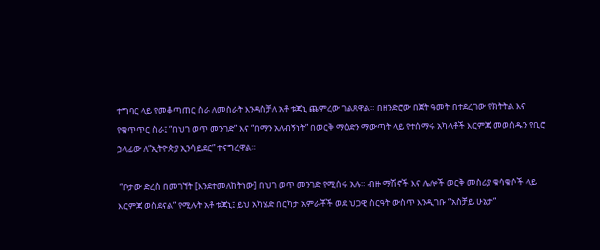ተግባር ላይ የመቆጣጠር ስራ ለመስራት እንዳስቻለ አቶ ቱጃኒ ጨምረው ገልጸዋል። በዘንድሮው በጀት ዓመት በተደረገው የክትትል እና የቁጥጥር ስራ፤ “በህገ ወጥ መንገድ” እና “በማን አለብኝነት” በወርቅ ማዕድን ማውጣት ላይ የተሰማሩ አካላቶች እርምጃ መወሰዱን የቢሮ ኃላፊው ለ“ኢትዮጵያ ኢንሳይደር” ተናግረዋል።

 “ቦታው ድረስ በመገኘት [እንደተመለከትነው] በህገ ወጥ መንገድ የሚሰሩ አሉ። ብዙ ማሽኖች እና ሌሎች ወርቅ መስሪያ ቁሳቁሶች ላይ እርምጃ ወስደናል” የሚሉት አቶ ቱጃኒ፤ ይህ አካሄድ በርካታ አምራቾች ወደ ህጋዊ ስርዓት ውስጥ እንዲገቡ “አስቻይ ሁኔታ”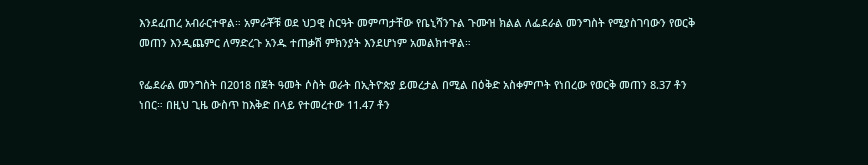እንደፈጠረ አብራርተዋል። አምራቾቹ ወደ ህጋዊ ስርዓት መምጣታቸው የቤኒሻንጉል ጉሙዝ ክልል ለፌደራል መንግስት የሚያስገባውን የወርቅ መጠን እንዲጨምር ለማድረጉ አንዱ ተጠቃሽ ምክንያት እንደሆነም አመልክተዋል።

የፌደራል መንግስት በ2018 በጀት ዓመት ሶስት ወራት በኢትዮጵያ ይመረታል በሚል በዕቅድ አስቀምጦት የነበረው የወርቅ መጠን 8.37 ቶን ነበር። በዚህ ጊዜ ውስጥ ከእቅድ በላይ የተመረተው 11.47 ቶን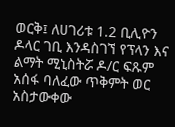ወርቅ፤ ለሀገሪቱ 1.2 ቢሊዮን ዶላር ገቢ እንዳስገኘ የፕላን እና ልማት ሚኒስትሯ ዶ/ር ፍጹም አሰፋ ባለፈው ጥቅምት ወር አስታውቀው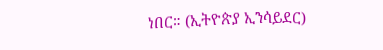ነበር። (ኢትዮጵያ ኢንሳይደር)